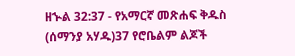ዘኍል 32:37 - የአማርኛ መጽሐፍ ቅዱስ (ሰማንያ አሃዱ)37 የሮቤልም ልጆች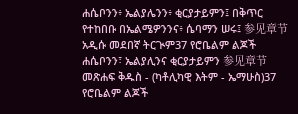ሐሴቦንን፥ ኤልያሌንን፥ ቂርያታይምን፤ በቅጥር የተከበቡ በኤልሜዎንንና፥ ሴባማን ሠሩ፤ 参见章节አዲሱ መደበኛ ትርጒም37 የሮቤልም ልጆች ሐሴቦንን፣ ኤልያሊንና ቂርያታይምን 参见章节መጽሐፍ ቅዱስ - (ካቶሊካዊ እትም - ኤማሁስ)37 የሮቤልም ልጆች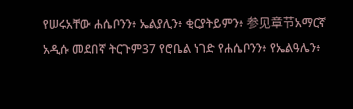የሠሩአቸው ሐሴቦንን፥ ኤልያሊን፥ ቂርያትይምን፥ 参见章节አማርኛ አዲሱ መደበኛ ትርጉም37 የሮቤል ነገድ የሐሴቦንን፥ የኤልዓሌን፥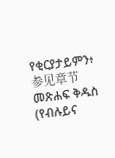የቂርያታይምን፥ 参见章节መጽሐፍ ቅዱስ (የብሉይና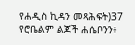የሐዲስ ኪዳን መጻሕፍት)37 የሮቤልም ልጆች ሐሴቦንን፥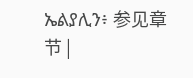ኤልያሊን፥ 参见章节 |